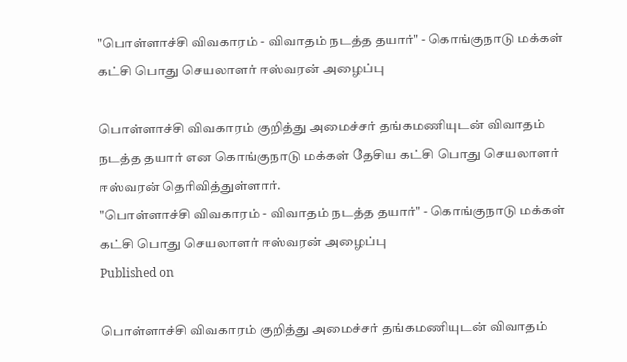"பொள்ளாச்சி விவகாரம் - விவாதம் நடத்த தயார்" - கொங்குநாடு மக்கள் கட்சி பொது செயலாளர் ஈஸ்வரன் அழைப்பு

பொள்ளாச்சி விவகாரம் குறித்து அமைச்சர் தங்கமணியுடன் விவாதம் நடத்த தயார் என கொங்குநாடு மக்கள் தேசிய கட்சி பொது செயலாளர் ஈஸ்வரன் தெரிவித்துள்ளார்.
"பொள்ளாச்சி விவகாரம் - விவாதம் நடத்த தயார்" - கொங்குநாடு மக்கள் கட்சி பொது செயலாளர் ஈஸ்வரன் அழைப்பு
Published on

பொள்ளாச்சி விவகாரம் குறித்து அமைச்சர் தங்கமணியுடன் விவாதம்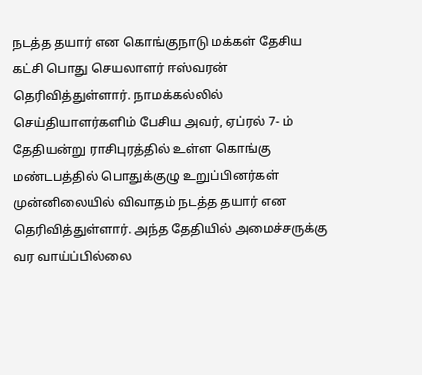நடத்த தயார் என கொங்குநாடு மக்கள் தேசிய கட்சி பொது செயலாளர் ஈஸ்வரன் தெரிவித்துள்ளார். நாமக்கல்லில் செய்தியாளர்களிம் பேசிய அவர், ஏப்ரல் 7- ம் தேதியன்று ராசிபுரத்தில் உள்ள கொங்கு மண்டபத்தில் பொதுக்குழு உறுப்பினர்கள் முன்னிலையில் விவாதம் நடத்த தயார் என தெரிவித்துள்ளார். அந்த தேதியில் அமைச்சருக்கு வர வாய்ப்பில்லை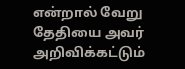என்றால் வேறு தேதியை அவர் அறிவிக்கட்டும்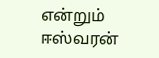என்றும் ஈஸ்வரன்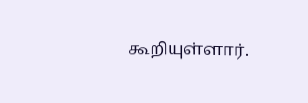கூறியுள்ளார்.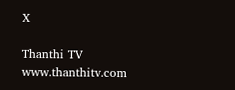X

Thanthi TV
www.thanthitv.com